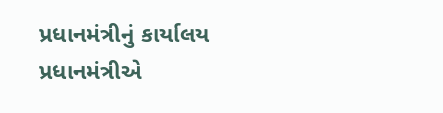પ્રધાનમંત્રીનું કાર્યાલય
પ્રધાનમંત્રીએ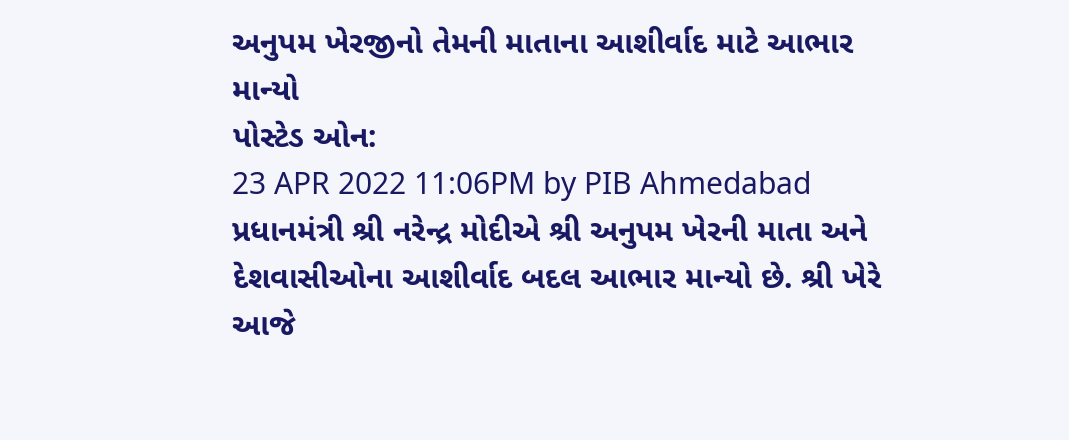અનુપમ ખેરજીનો તેમની માતાના આશીર્વાદ માટે આભાર માન્યો
પોસ્ટેડ ઓન:
23 APR 2022 11:06PM by PIB Ahmedabad
પ્રધાનમંત્રી શ્રી નરેન્દ્ર મોદીએ શ્રી અનુપમ ખેરની માતા અને દેશવાસીઓના આશીર્વાદ બદલ આભાર માન્યો છે. શ્રી ખેરે આજે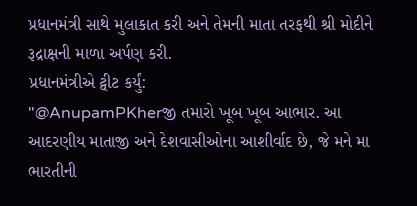પ્રધાનમંત્રી સાથે મુલાકાત કરી અને તેમની માતા તરફથી શ્રી મોદીને રૂદ્રાક્ષની માળા અર્પણ કરી.
પ્રધાનમંત્રીએ ટ્વીટ કર્યું:
"@AnupamPKherજી તમારો ખૂબ ખૂબ આભાર. આ આદરણીય માતાજી અને દેશવાસીઓના આશીર્વાદ છે, જે મને મા ભારતીની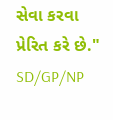સેવા કરવા પ્રેરિત કરે છે."
SD/GP/NP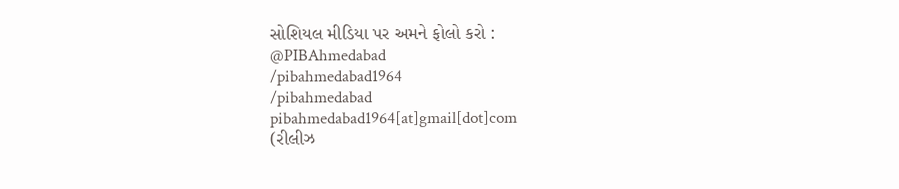સોશિયલ મીડિયા પર અમને ફોલો કરો :
@PIBAhmedabad
/pibahmedabad1964
/pibahmedabad
pibahmedabad1964[at]gmail[dot]com
(રીલીઝ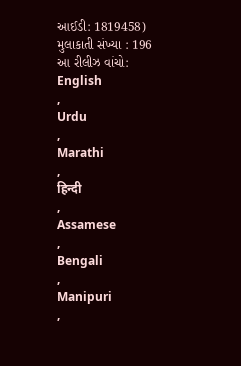આઈડી: 1819458)
મુલાકાતી સંખ્યા : 196
આ રીલીઝ વાંચો:
English
,
Urdu
,
Marathi
,
हिन्दी
,
Assamese
,
Bengali
,
Manipuri
,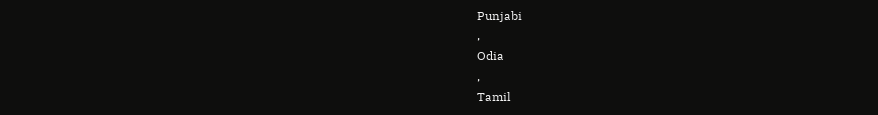Punjabi
,
Odia
,
Tamil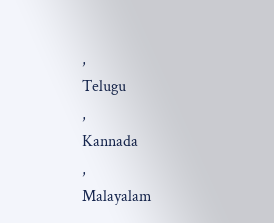,
Telugu
,
Kannada
,
Malayalam